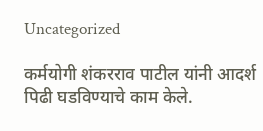Uncategorized

कर्मयोगी शंकरराव पाटील यांनी आदर्श पिढी घडविण्याचे काम केले.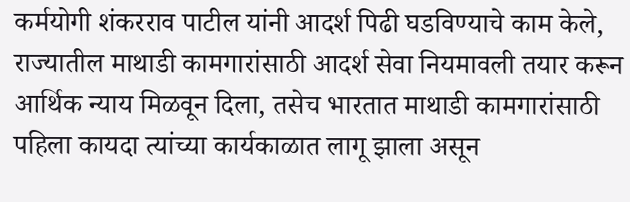कर्मयोगी शंकरराव पाटील यांनी आदर्श पिढी घडविण्याचे काम केले, राज्यातील माथाडी कामगारांसाठी आदर्श सेवा नियमावली तयार करून आर्थिक न्याय मिळवून दिला, तसेच भारतात माथाडी कामगारांसाठी पहिला कायदा त्यांच्या कार्यकाळात लागू झाला असून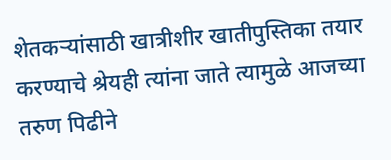शेतकऱ्यांसाठी खात्रीशीर खातीपुस्तिका तयार करण्याचे श्रेयही त्यांना जाते त्यामुळे आजच्या तरुण पिढीने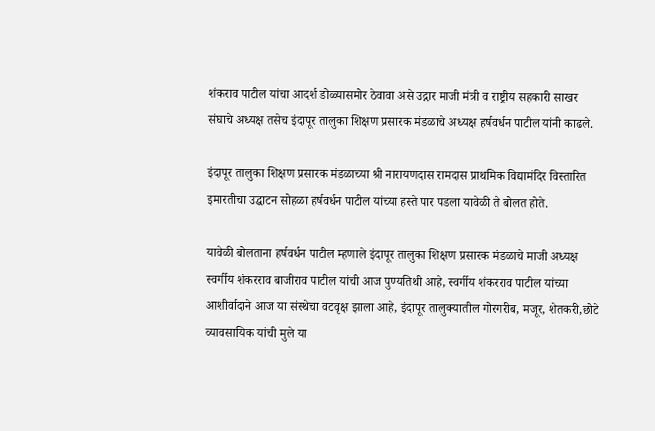शंकराव पाटील यांचा आदर्श डोळ्यासमोर ठेवावा असे उद्गार माजी मंत्री व राष्ट्रीय सहकारी साखर संघाचे अध्यक्ष तसेच इंदापूर तालुका शिक्षण प्रसारक मंडळाचे अध्यक्ष हर्षवर्धन पाटील यांनी काढले.

इंदापूर तालुका शिक्षण प्रसारक मंडळाच्या श्री नारायणदास रामदास प्राथमिक विद्यामंदिर विस्तारित इमारतीचा उद्घाटन सोहळा हर्षवर्धन पाटील यांच्या हस्ते पार पडला यावेळी ते बोलत होते.

यावेळी बोलताना हर्षवर्धन पाटील म्हणाले इंदापूर तालुका शिक्षण प्रसारक मंडळाचे माजी अध्यक्ष स्वर्गीय शंकरराव बाजीराव पाटील यांची आज पुण्यतिथी आहे, स्वर्गीय शंकरराव पाटील यांच्या आशीर्वादाने आज या संस्थेचा वटवृक्ष झाला आहे, इंदापूर तालुक्यातील गोरगरीब, मजूर, शेतकरी,छोटे व्यावसायिक यांची मुले या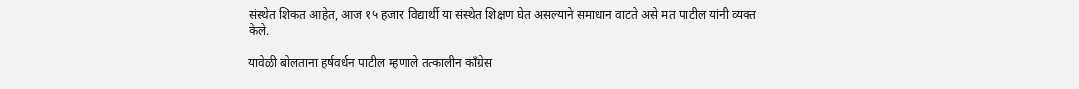संस्थेत शिकत आहेत, आज १५ हजार विद्यार्थी या संस्थेत शिक्षण घेत असल्याने समाधान वाटते असे मत पाटील यांनी व्यक्त केले.

यावेळी बोलताना हर्षवर्धन पाटील म्हणाले तत्कालीन काँग्रेस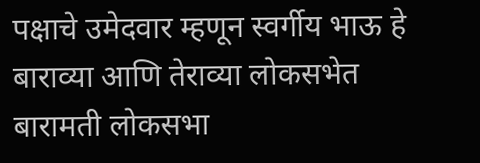पक्षाचे उमेदवार म्हणून स्वर्गीय भाऊ हे बाराव्या आणि तेराव्या लोकसभेत बारामती लोकसभा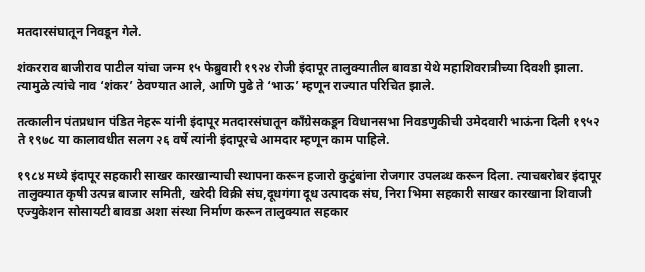मतदारसंघातून निवडून गेले.

शंकरराव बाजीराव पाटील यांचा जन्म १५ फेब्रुवारी १९२४ रोजी इंदापूर तालुक्यातील बावडा येथे महाशिवरात्रीच्या दिवशी झाला. त्यामुळे त्यांचे नाव ‘शंकर’ ठेवण्यात आले, आणि पुढे ते ‘भाऊ’ म्हणून राज्यात परिचित झाले.

तत्कालीन पंतप्रधान पंडित नेहरू यांनी इंदापूर मतदारसंघातून काँग्रेसकडून विधानसभा निवडणुकीची उमेदवारी भाऊंना दिली १९५२ ते १९७८ या कालावधीत सलग २६ वर्षे त्यांनी इंदापूरचे आमदार म्हणून काम पाहिले.

१९८४ मध्ये इंदापूर सहकारी साखर कारखान्याची स्थापना करून हजारो कुटुंबांना रोजगार उपलब्ध करून दिला. त्याचबरोबर इंदापूर तालुक्यात कृषी उत्पन्न बाजार समिती, खरेदी विक्री संघ,दूधगंगा दूध उत्पादक संघ, निरा भिमा सहकारी साखर कारखाना शिवाजी एज्युकेशन सोसायटी बावडा अशा संस्था निर्माण करून तालुक्यात सहकार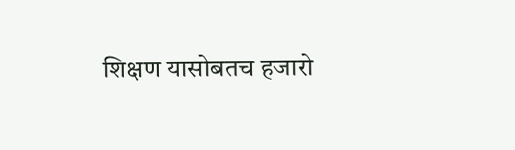शिक्षण यासोबतच हजारो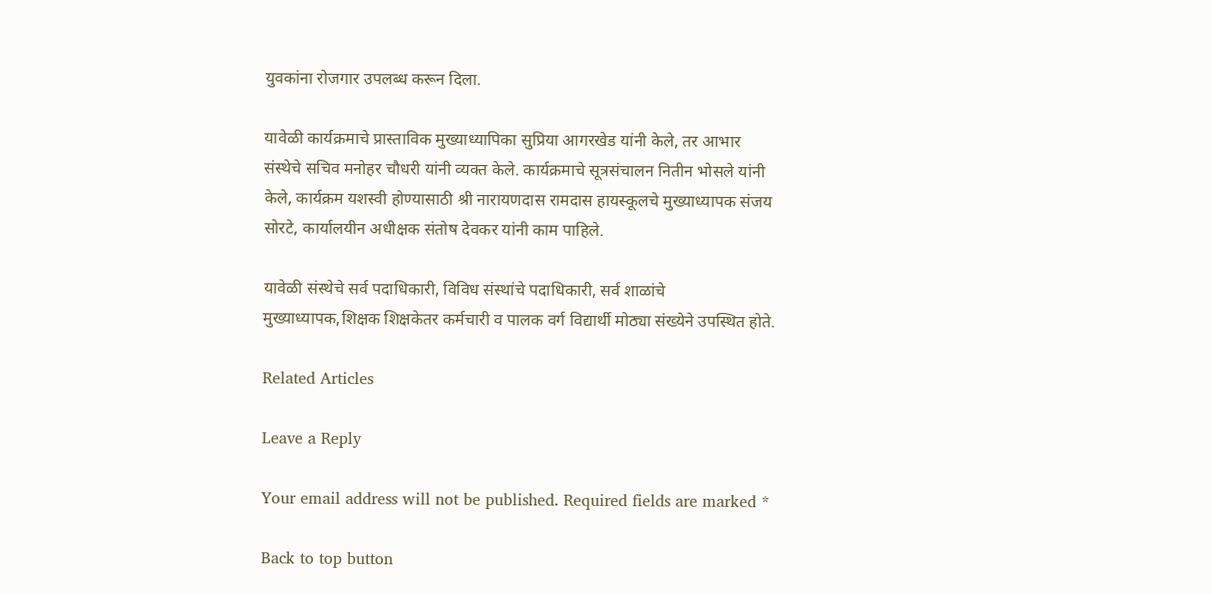युवकांना रोजगार उपलब्ध करून दिला.

यावेळी कार्यक्रमाचे प्रास्ताविक मुख्याध्यापिका सुप्रिया आगरखेड यांनी केले, तर आभार संस्थेचे सचिव मनोहर चौधरी यांनी व्यक्त केले. कार्यक्रमाचे सूत्रसंचालन नितीन भोसले यांनी केले, कार्यक्रम यशस्वी होण्यासाठी श्री नारायणदास रामदास हायस्कूलचे मुख्याध्यापक संजय सोरटे, कार्यालयीन अधीक्षक संतोष देवकर यांनी काम पाहिले.

यावेळी संस्थेचे सर्व पदाधिकारी, विविध संस्थांचे पदाधिकारी, सर्व शाळांचे मुख्याध्यापक,शिक्षक शिक्षकेतर कर्मचारी व पालक वर्ग विद्यार्थी मोठ्या संख्येने उपस्थित होते.

Related Articles

Leave a Reply

Your email address will not be published. Required fields are marked *

Back to top button